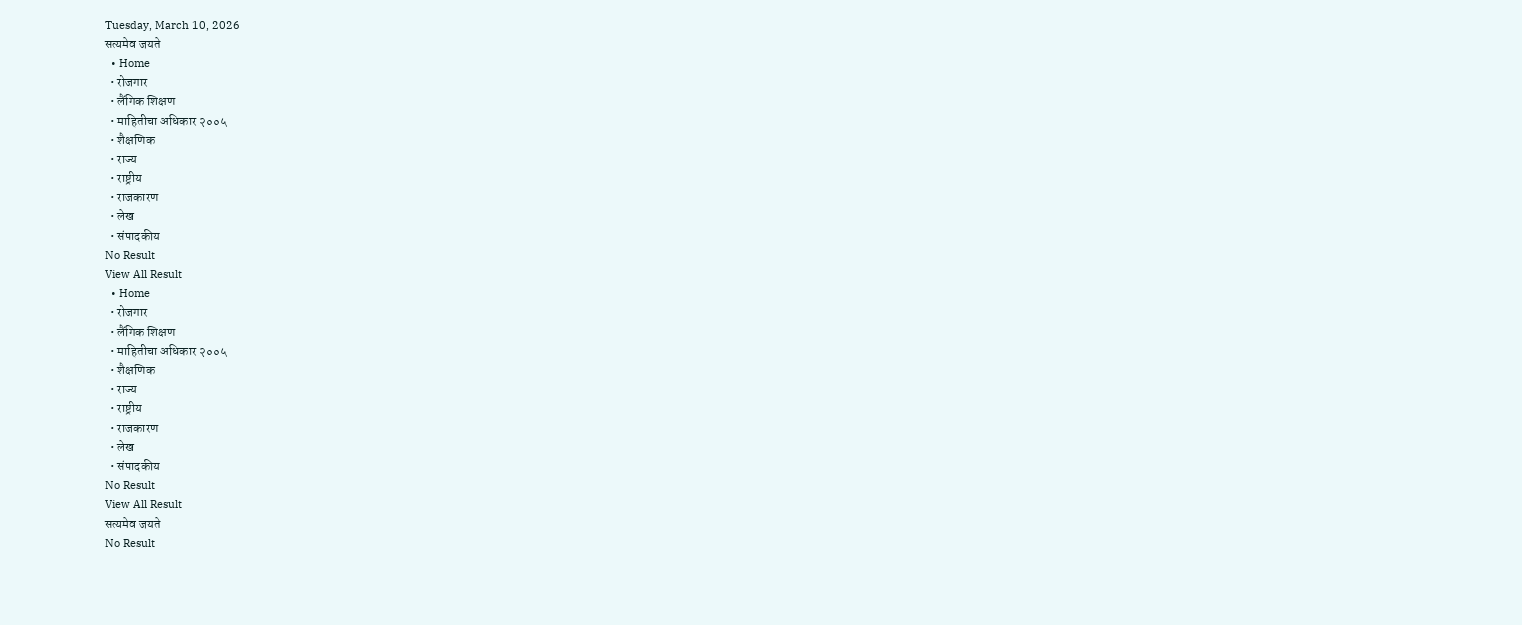Tuesday, March 10, 2026
सत्यमेव जयते
  • Home
  • रोजगार
  • लैंगिक शिक्षण
  • माहितीचा अधिकार २००५
  • शैक्षणिक
  • राज्य
  • राष्ट्रीय
  • राजकारण
  • लेख
  • संपादकीय
No Result
View All Result
  • Home
  • रोजगार
  • लैंगिक शिक्षण
  • माहितीचा अधिकार २००५
  • शैक्षणिक
  • राज्य
  • राष्ट्रीय
  • राजकारण
  • लेख
  • संपादकीय
No Result
View All Result
सत्यमेव जयते
No Result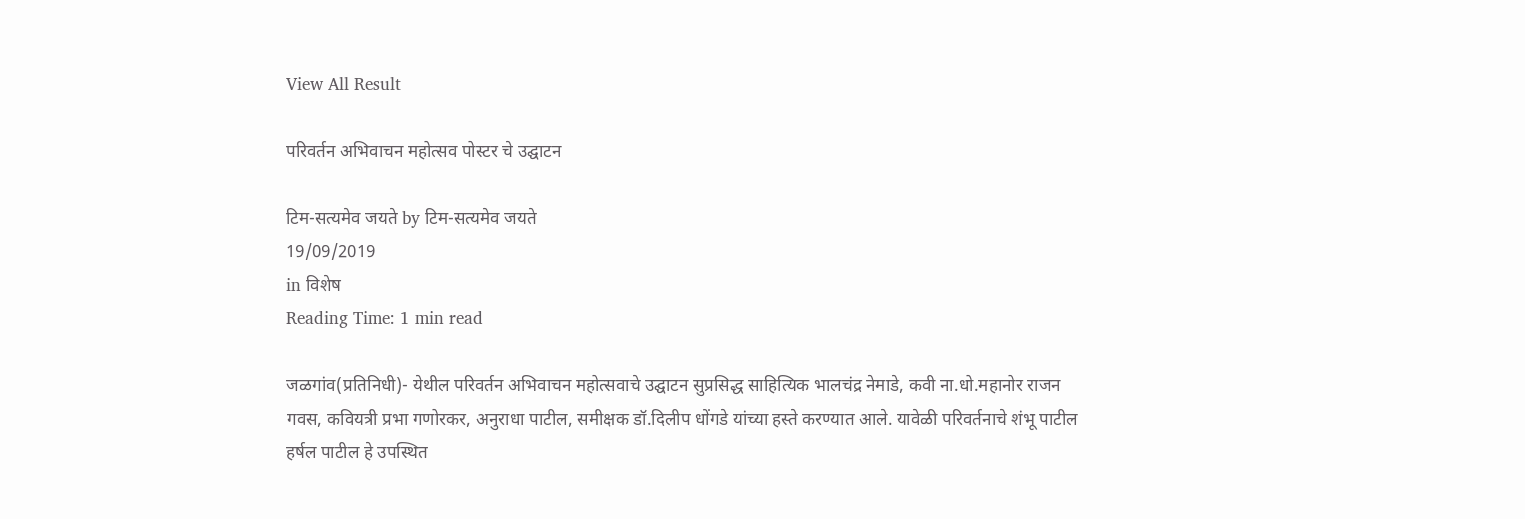View All Result

परिवर्तन अभिवाचन महोत्सव पोस्टर चे उद्घाटन

टिम-सत्यमेव जयते by टिम-सत्यमेव जयते
19/09/2019
in विशेष
Reading Time: 1 min read

जळगांव(प्रतिनिधी)- येथील परिवर्तन अभिवाचन महोत्सवाचे उद्घाटन सुप्रसिद्ध साहित्यिक भालचंद्र नेमाडे, कवी ना.धो.महानोर राजन गवस, कवियत्री प्रभा गणोरकर, अनुराधा पाटील, समीक्षक डॉ.दिलीप धोंगडे यांच्या हस्ते करण्यात आले. यावेळी परिवर्तनाचे शंभू पाटील हर्षल पाटील हे उपस्थित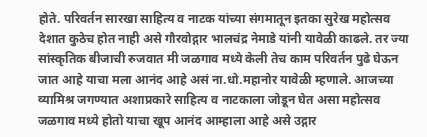होते. परिवर्तन सारखा साहित्य व नाटक यांच्या संगमातून इतका सुरेख महोत्सव देशात कुठेच होत नाही असे गौरवोद्गार भालचंद्र नेमाडे यांनी यावेळी काढले. तर ज्या सांस्कृतिक बीजाची रुजवात मी जळगाव मध्ये केली तेच काम परिवर्तन पुढे घेऊन जात आहे याचा मला आनंद आहे असं ना.धो.महानोर यावेळी म्हणाले. आजच्या व्यामिश्र जगण्यात अशाप्रकारे साहित्य व नाटकाला जोडून घेत असा महोत्सव जळगाव मध्ये होतो याचा खूप आनंद आम्हाला आहे असे उद्गार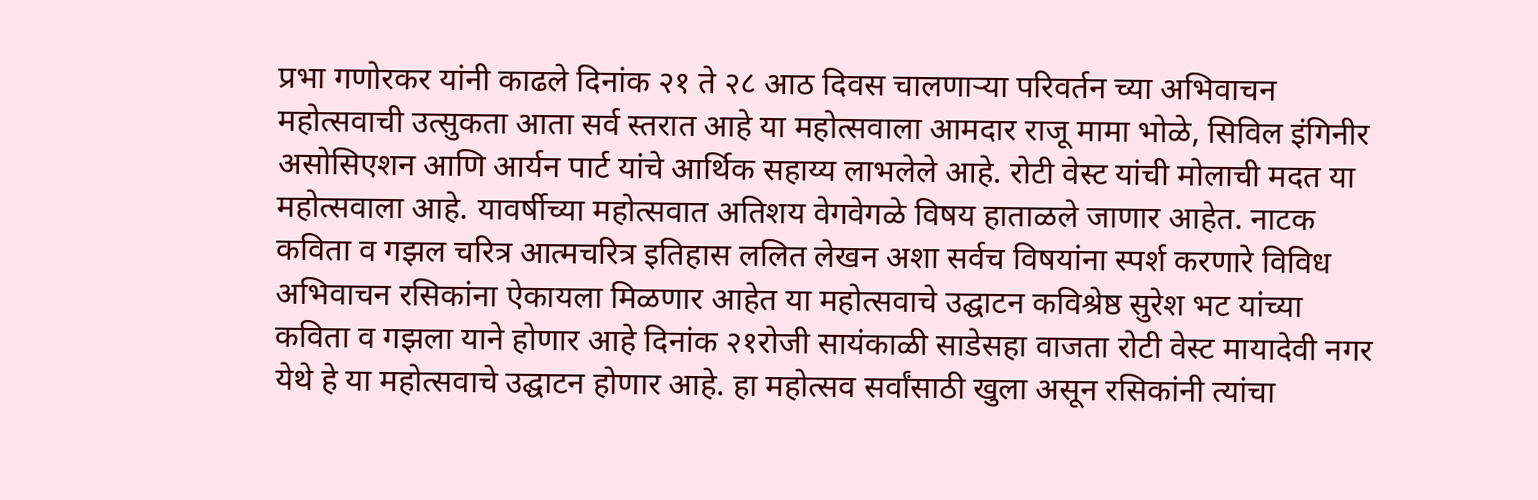प्रभा गणोरकर यांनी काढले दिनांक २१ ते २८ आठ दिवस चालणाऱ्या परिवर्तन च्या अभिवाचन महोत्सवाची उत्सुकता आता सर्व स्तरात आहे या महोत्सवाला आमदार राजू मामा भोळे, सिविल इंगिनीर असोसिएशन आणि आर्यन पार्ट यांचे आर्थिक सहाय्य लाभलेले आहे. रोटी वेस्ट यांची मोलाची मदत या महोत्सवाला आहे. यावर्षीच्या महोत्सवात अतिशय वेगवेगळे विषय हाताळले जाणार आहेत. नाटक कविता व गझल चरित्र आत्मचरित्र इतिहास ललित लेखन अशा सर्वच विषयांना स्पर्श करणारे विविध अभिवाचन रसिकांना ऐकायला मिळणार आहेत या महोत्सवाचे उद्घाटन कविश्रेष्ठ सुरेश भट यांच्या कविता व गझला याने होणार आहे दिनांक २१रोजी सायंकाळी साडेसहा वाजता रोटी वेस्ट मायादेवी नगर येथे हे या महोत्सवाचे उद्घाटन होणार आहे. हा महोत्सव सर्वांसाठी खुला असून रसिकांनी त्यांचा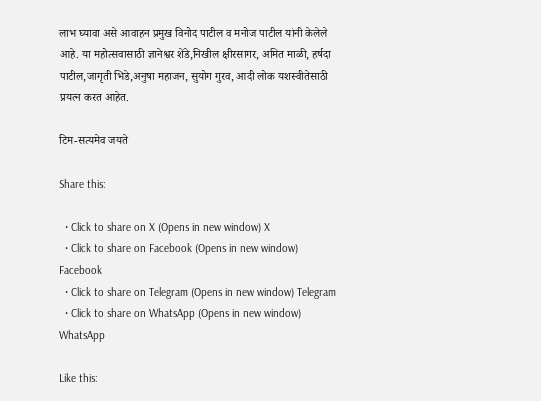लाभ घ्यावा असे आवाहन प्रमुख विनोद पाटील व मनोज पाटील यांनी केलेले आहे. या महोत्सवासाठी ज्ञानेश्वर शेंडे,निखील क्षीरसागर, अमित माळी, हर्षदा पाटील,जागृती भिडे,अनुषा महाजन, सुयोग गुरव, आदी लोक यशस्वीतेसाठी प्रयत्न करत आहेत.

टिम-सत्यमेव जयते

Share this:

  • Click to share on X (Opens in new window) X
  • Click to share on Facebook (Opens in new window) Facebook
  • Click to share on Telegram (Opens in new window) Telegram
  • Click to share on WhatsApp (Opens in new window) WhatsApp

Like this: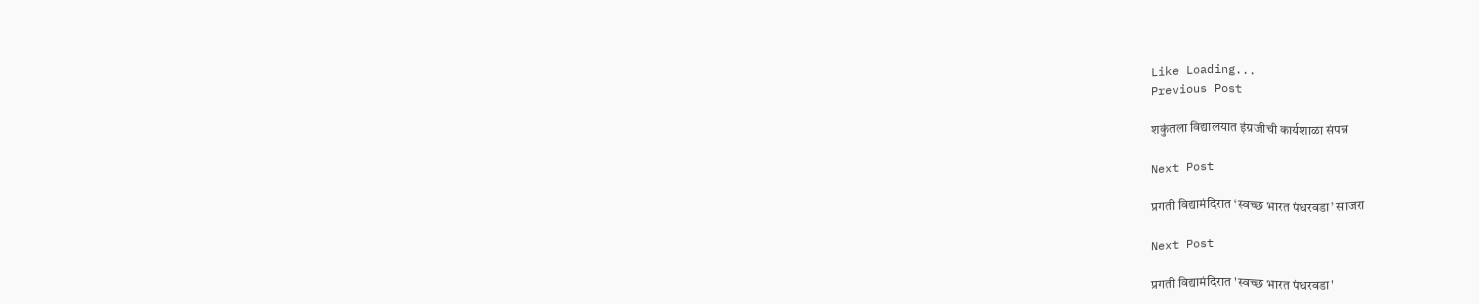Like Loading...
Previous Post

शकुंतला विद्यालयात इंग्रजीची कार्यशाळा संपन्न

Next Post

प्रगती विद्यामंदिरात ‘स्वच्छ भारत पंधरवडा’ साजरा

Next Post

प्रगती विद्यामंदिरात 'स्वच्छ भारत पंधरवडा'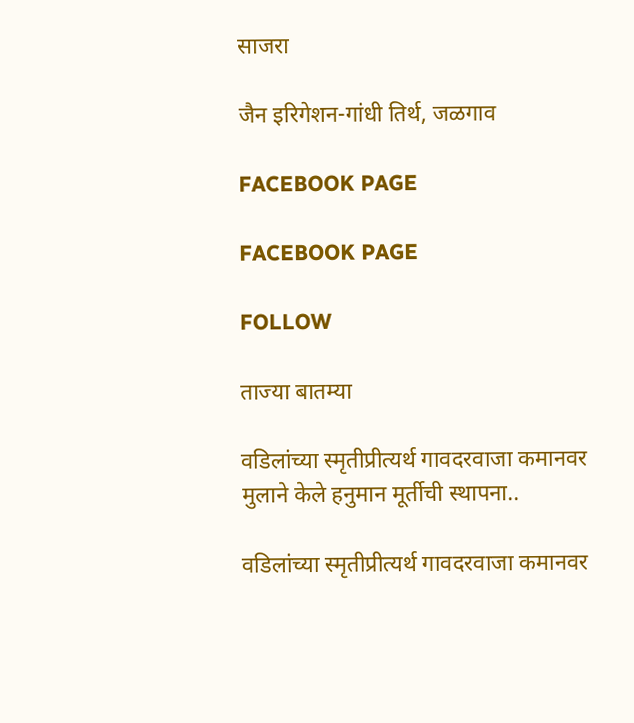साजरा

जैन इरिगेशन-गांधी तिर्थ, जळगाव

FACEBOOK PAGE

FACEBOOK PAGE

FOLLOW

ताज्या बातम्या

वडिलांच्या स्मृतीप्रीत्यर्थ गावदरवाजा कमानवर मुलाने केले हनुमान मूर्तीची स्थापना..

वडिलांच्या स्मृतीप्रीत्यर्थ गावदरवाजा कमानवर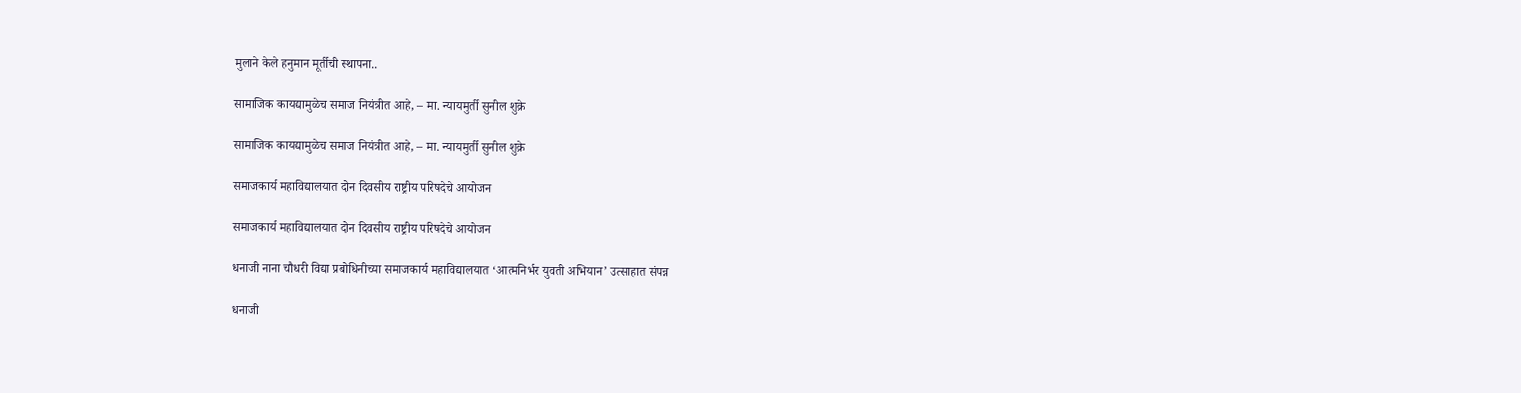मुलाने केले हनुमान मूर्तीची स्थापना..

सामाजिक कायद्यामुळेच समाज नियंत्रीत आहे, – मा. न्यायमुर्ती सुनील शुक्रे

सामाजिक कायद्यामुळेच समाज नियंत्रीत आहे, – मा. न्यायमुर्ती सुनील शुक्रे

समाजकार्य महाविद्यालयात दोन दिवसीय राष्ट्रीय परिषदेचे आयोजन

समाजकार्य महाविद्यालयात दोन दिवसीय राष्ट्रीय परिषदेचे आयोजन

धनाजी नाना चौधरी विद्या प्रबोधिनीच्या समाजकार्य महाविद्यालयात ‘आत्मनिर्भर युवती अभियान’ उत्साहात संपन्न

धनाजी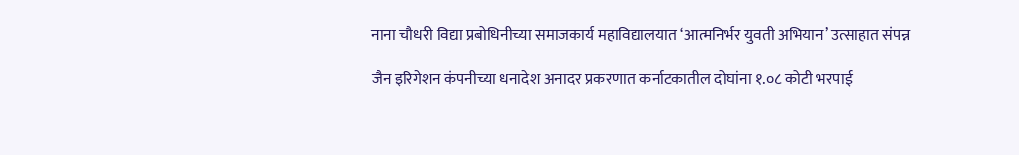नाना चौधरी विद्या प्रबोधिनीच्या समाजकार्य महाविद्यालयात ‘आत्मनिर्भर युवती अभियान’ उत्साहात संपन्न

जैन इरिगेशन कंपनीच्या धनादेश अनादर प्रकरणात कर्नाटकातील दोघांना १.०८ कोटी भरपाई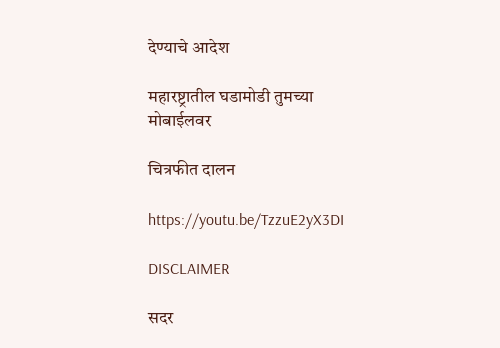देण्याचे आदेश

महारष्ट्रातील घडामोडी तुमच्या मोबाईलवर

चित्रफीत दालन

https://youtu.be/TzzuE2yX3DI

DISCLAIMER

सदर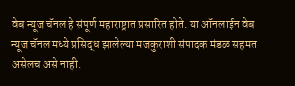वेब न्यूज चॅनल हे संपूर्ण महाराष्ट्रात प्रसारित होते. या ऑनलाईन वेब न्यूज चॅनल मध्ये प्रसिद्ध झालेल्या मजकुराशी संपादक मंडळ सहमत असेलच असे नाही.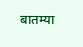बातम्या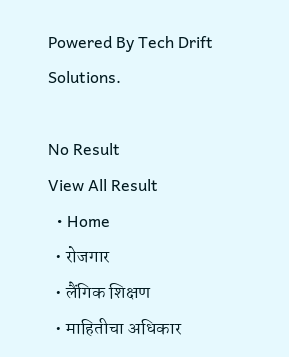Powered By Tech Drift Solutions.

No Result
View All Result
  • Home
  • रोजगार
  • लैंगिक शिक्षण
  • माहितीचा अधिकार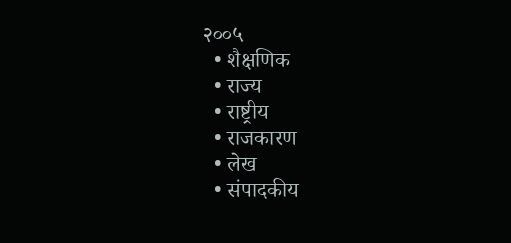२००५
  • शैक्षणिक
  • राज्य
  • राष्ट्रीय
  • राजकारण
  • लेख
  • संपादकीय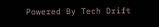Powered By Tech Drift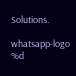Solutions.

whatsapp-logo
%d